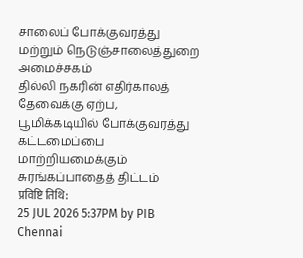சாலைப் போக்குவரத்து மற்றும் நெடுஞ்சாலைத்துறை அமைச்சகம்
தில்லி நகரின் எதிர்காலத் தேவைக்கு ஏற்ப, பூமிக்கடியில் போக்குவரத்து கட்டமைப்பை மாற்றியமைக்கும் சுரங்கப்பாதைத் திட்டம்
प्रविष्टि तिथि:
25 JUL 2026 5:37PM by PIB Chennai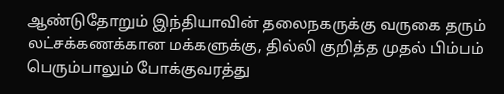ஆண்டுதோறும் இந்தியாவின் தலைநகருக்கு வருகை தரும் லட்சக்கணக்கான மக்களுக்கு, தில்லி குறித்த முதல் பிம்பம் பெரும்பாலும் போக்குவரத்து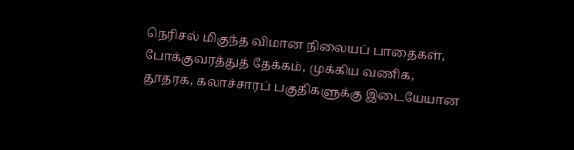நெரிசல் மிகுந்த விமான நிலையப் பாதைகள், போக்குவரத்துத் தேக்கம், முக்கிய வணிக, தூதரக, கலாச்சாரப் பகுதிகளுக்கு இடையேயான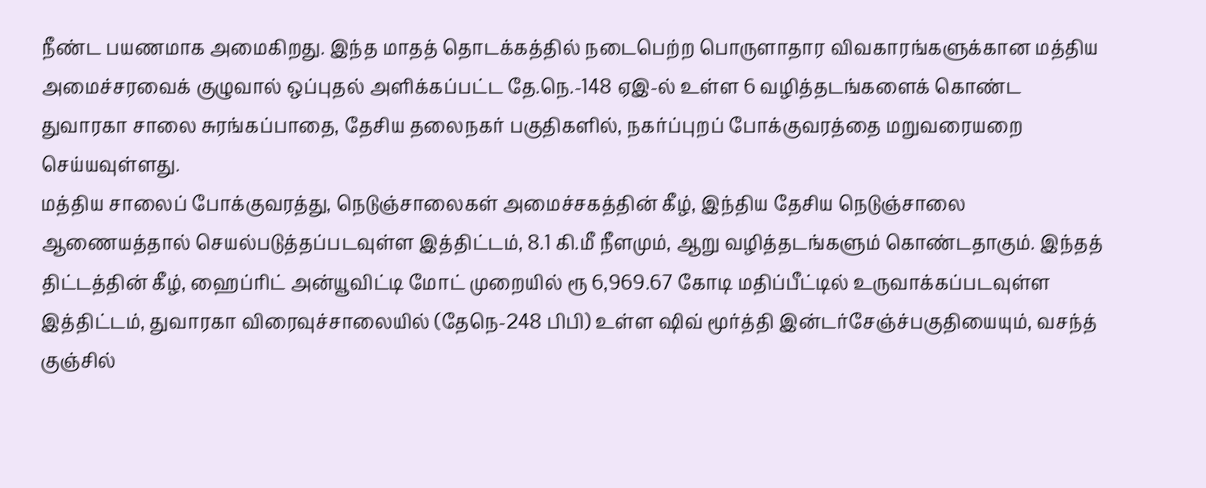நீண்ட பயணமாக அமைகிறது. இந்த மாதத் தொடக்கத்தில் நடைபெற்ற பொருளாதார விவகாரங்களுக்கான மத்திய அமைச்சரவைக் குழுவால் ஒப்புதல் அளிக்கப்பட்ட தே.நெ.-148 ஏஇ-ல் உள்ள 6 வழித்தடங்களைக் கொண்ட துவாரகா சாலை சுரங்கப்பாதை, தேசிய தலைநகர் பகுதிகளில், நகர்ப்புறப் போக்குவரத்தை மறுவரையறை செய்யவுள்ளது.
மத்திய சாலைப் போக்குவரத்து, நெடுஞ்சாலைகள் அமைச்சகத்தின் கீழ், இந்திய தேசிய நெடுஞ்சாலை ஆணையத்தால் செயல்படுத்தப்படவுள்ள இத்திட்டம், 8.1 கி.மீ நீளமும், ஆறு வழித்தடங்களும் கொண்டதாகும். இந்தத் திட்டத்தின் கீழ், ஹைப்ரிட் அன்யூவிட்டி மோட் முறையில் ரூ 6,969.67 கோடி மதிப்பீட்டில் உருவாக்கப்படவுள்ள இத்திட்டம், துவாரகா விரைவுச்சாலையில் (தேநெ-248 பிபி) உள்ள ஷிவ் மூர்த்தி இன்டர்சேஞ்ச்பகுதியையும், வசந்த் குஞ்சில்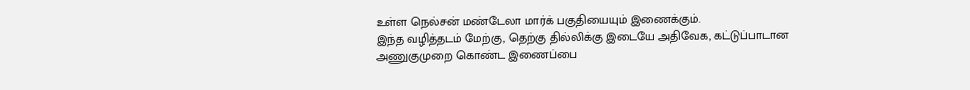உள்ள நெல்சன் மண்டேலா மார்க் பகுதியையும் இணைக்கும்.
இந்த வழித்தடம் மேற்கு, தெற்கு தில்லிக்கு இடையே அதிவேக, கட்டுப்பாடான அணுகுமுறை கொண்ட இணைப்பை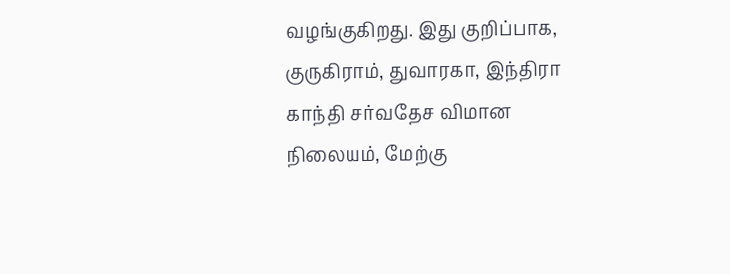வழங்குகிறது. இது குறிப்பாக, குருகிராம், துவாரகா, இந்திரா காந்தி சர்வதேச விமான நிலையம், மேற்கு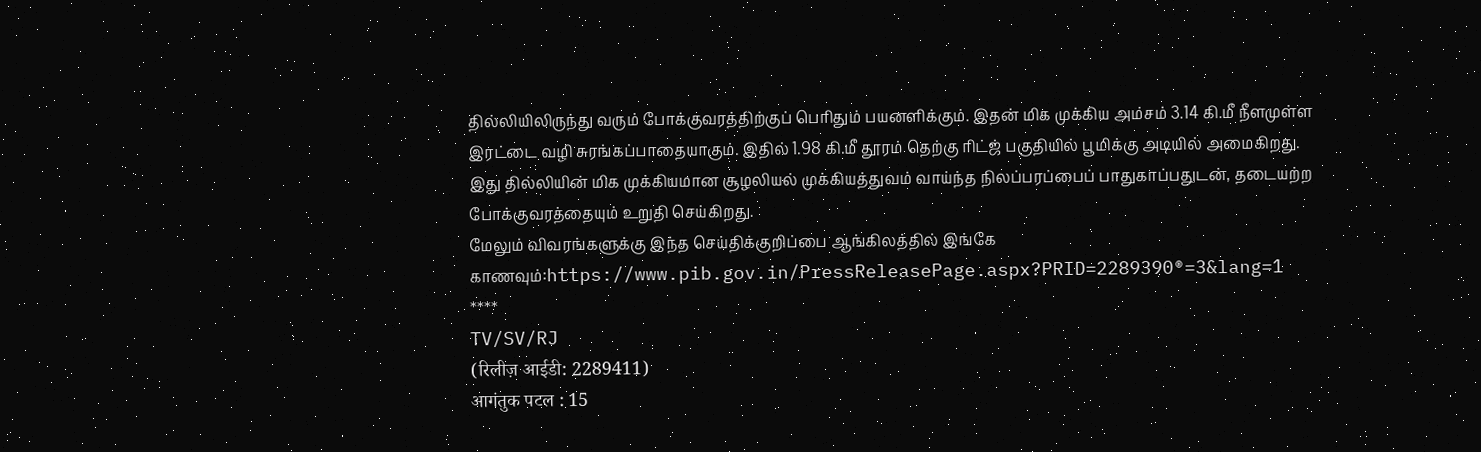தில்லியிலிருந்து வரும் போக்குவரத்திற்குப் பெரிதும் பயனளிக்கும். இதன் மிக முக்கிய அம்சம் 3.14 கி.மீ நீளமுள்ள இரட்டை வழி சுரங்கப்பாதையாகும். இதில் 1.98 கி.மீ தூரம் தெற்கு ரிட்ஜ் பகுதியில் பூமிக்கு அடியில் அமைகிறது. இது தில்லியின் மிக முக்கியமான சூழலியல் முக்கியத்துவம் வாய்ந்த நிலப்பரப்பைப் பாதுகாப்பதுடன், தடையற்ற போக்குவரத்தையும் உறுதி செய்கிறது.
மேலும் விவரங்களுக்கு இந்த செய்திக்குறிப்பை ஆங்கிலத்தில் இங்கே காணவும்:https://www.pib.gov.in/PressReleasePage.aspx?PRID=2289390®=3&lang=1
****
TV/SV/RJ
(रिलीज़ आईडी: 2289411)
आगंतुक पटल : 15